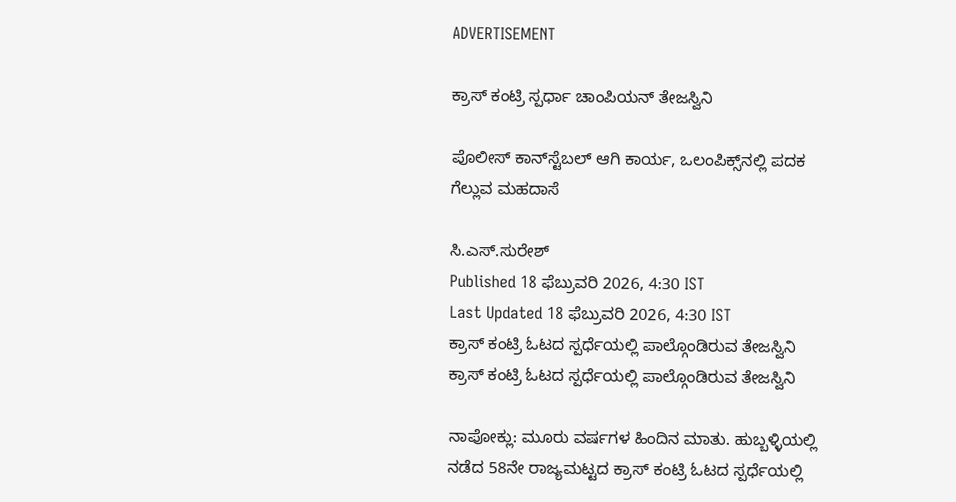ADVERTISEMENT

ಕ್ರಾಸ್ ಕಂಟ್ರಿ ಸ್ಪರ್ಧಾ ಚಾಂಪಿಯನ್ ತೇಜಸ್ವಿನಿ

ಪೊಲೀಸ್ ಕಾನ್‌ಸ್ಟೆಬಲ್ ಆಗಿ ಕಾರ್ಯ, ಒಲಂಪಿಕ್ಸ್‌ನಲ್ಲಿ ಪದಕ ಗೆಲ್ಲುವ ಮಹದಾಸೆ

ಸಿ.ಎಸ್.ಸುರೇಶ್
Published 18 ಫೆಬ್ರುವರಿ 2026, 4:30 IST
Last Updated 18 ಫೆಬ್ರುವರಿ 2026, 4:30 IST
ಕ್ರಾಸ್ ಕಂಟ್ರಿ ಓಟದ ಸ್ಪರ್ಧೆಯಲ್ಲಿ ಪಾಲ್ಗೊಂಡಿರುವ ತೇಜಸ್ವಿನಿ
ಕ್ರಾಸ್ ಕಂಟ್ರಿ ಓಟದ ಸ್ಪರ್ಧೆಯಲ್ಲಿ ಪಾಲ್ಗೊಂಡಿರುವ ತೇಜಸ್ವಿನಿ

ನಾಪೋಕ್ಲು: ಮೂರು ವರ್ಷಗಳ ಹಿಂದಿನ ಮಾತು. ಹುಬ್ಬಳ್ಳಿಯಲ್ಲಿ ನಡೆದ 58ನೇ ರಾಜ್ಯಮಟ್ಟದ ಕ್ರಾಸ್ ಕಂಟ್ರಿ ಓಟದ ಸ್ಪರ್ಧೆಯಲ್ಲಿ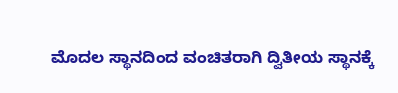ಮೊದಲ ಸ್ಥಾನದಿಂದ ವಂಚಿತರಾಗಿ ದ್ವಿತೀಯ ಸ್ಥಾನಕ್ಕೆ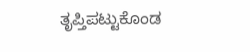ತೃಪ್ತಿಪಟ್ಟುಕೊಂಡ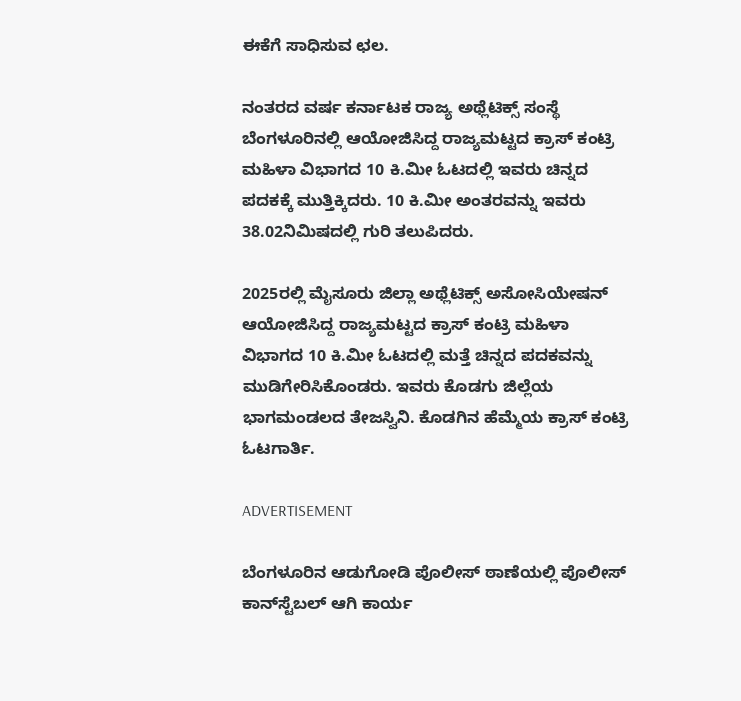ಈಕೆಗೆ ಸಾಧಿಸುವ ಛಲ.

ನಂತರದ ವರ್ಷ ಕರ್ನಾಟಕ ರಾಜ್ಯ ಅಥ್ಲೆಟಿಕ್ಸ್ ಸಂಸ್ಥೆ ಬೆಂಗಳೂರಿನಲ್ಲಿ ಆಯೋಜಿಸಿದ್ದ ರಾಜ್ಯಮಟ್ಟದ ಕ್ರಾಸ್ ಕಂಟ್ರಿ ಮಹಿಳಾ ವಿಭಾಗದ 10 ಕಿ.ಮೀ ಓಟದಲ್ಲಿ ಇವರು ಚಿನ್ನದ ಪದಕಕ್ಕೆ ಮುತ್ತಿಕ್ಕಿದರು. 10 ಕಿ.ಮೀ ಅಂತರವನ್ನು ಇವರು 38.02ನಿಮಿಷದಲ್ಲಿ ಗುರಿ ತಲುಪಿದರು.

2025ರಲ್ಲಿ ಮೈಸೂರು ಜಿಲ್ಲಾ ಅಥ್ಲೆಟಿಕ್ಸ್ ಅಸೋಸಿಯೇಷನ್ ಆಯೋಜಿಸಿದ್ದ ರಾಜ್ಯಮಟ್ಟದ ಕ್ರಾಸ್ ಕಂಟ್ರಿ ಮಹಿಳಾ ವಿಭಾಗದ 10 ಕಿ.ಮೀ ಓಟದಲ್ಲಿ ಮತ್ತೆ ಚಿನ್ನದ ಪದಕವನ್ನು ಮುಡಿಗೇರಿಸಿಕೊಂಡರು. ಇವರು ಕೊಡಗು ಜಿಲ್ಲೆಯ ಭಾಗಮಂಡಲದ ತೇಜಸ್ವಿನಿ. ಕೊಡಗಿನ ಹೆಮ್ಮೆಯ ಕ್ರಾಸ್ ಕಂಟ್ರಿ ಓಟಗಾರ್ತಿ.

ADVERTISEMENT

ಬೆಂಗಳೂರಿನ ಆಡುಗೋಡಿ ಪೊಲೀಸ್ ಠಾಣೆಯಲ್ಲಿ ಪೊಲೀಸ್ ಕಾನ್‌ಸ್ಟೆಬಲ್ ಆಗಿ ಕಾರ್ಯ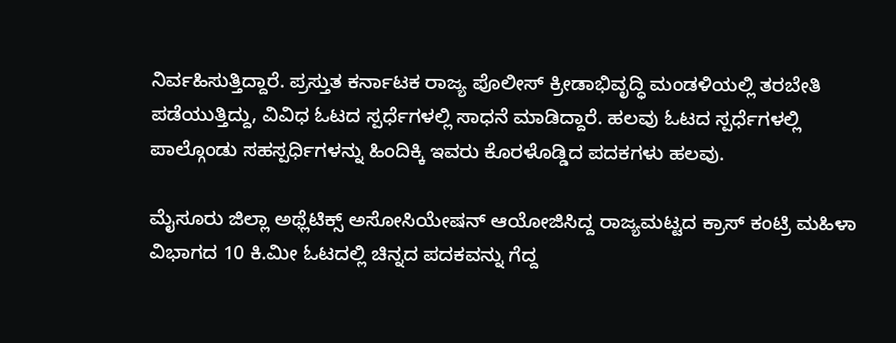ನಿರ್ವಹಿಸುತ್ತಿದ್ದಾರೆ. ಪ್ರಸ್ತುತ ಕರ್ನಾಟಕ ರಾಜ್ಯ ಪೊಲೀಸ್ ಕ್ರೀಡಾಭಿವೃದ್ಧಿ ಮಂಡಳಿಯಲ್ಲಿ ತರಬೇತಿ ಪಡೆಯುತ್ತಿದ್ದು, ವಿವಿಧ ಓಟದ ಸ್ಪರ್ಧೆಗಳಲ್ಲಿ ಸಾಧನೆ ಮಾಡಿದ್ದಾರೆ. ಹಲವು ಓಟದ ಸ್ಪರ್ಧೆಗಳಲ್ಲಿ ಪಾಲ್ಗೊಂಡು ಸಹಸ್ಪರ್ಧಿಗಳನ್ನು ಹಿಂದಿಕ್ಕಿ ಇವರು ಕೊರಳೊಡ್ಡಿದ ಪದಕಗಳು ಹಲವು.

ಮೈಸೂರು ಜಿಲ್ಲಾ ಅಥ್ಲೆಟಿಕ್ಸ್ ಅಸೋಸಿಯೇಷನ್ ಆಯೋಜಿಸಿದ್ದ ರಾಜ್ಯಮಟ್ಟದ ಕ್ರಾಸ್ ಕಂಟ್ರಿ ಮಹಿಳಾ ವಿಭಾಗದ 10 ಕಿ.ಮೀ ಓಟದಲ್ಲಿ ಚಿನ್ನದ ಪದಕವನ್ನು ಗೆದ್ದ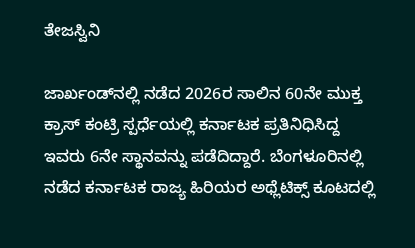ತೇಜಸ್ವಿನಿ

ಜಾರ್ಖಂಡ್‌ನಲ್ಲಿ ನಡೆದ 2026ರ ಸಾಲಿನ 60ನೇ ಮುಕ್ತ ಕ್ರಾಸ್ ಕಂಟ್ರಿ ಸ್ಪರ್ಧೆಯಲ್ಲಿ ಕರ್ನಾಟಕ ಪ್ರತಿನಿಧಿಸಿದ್ದ ಇವರು 6ನೇ ಸ್ಥಾನವನ್ನು ಪಡೆದಿದ್ದಾರೆ. ಬೆಂಗಳೂರಿನಲ್ಲಿ ನಡೆದ ಕರ್ನಾಟಕ ರಾಜ್ಯ ಹಿರಿಯರ ಅಥ್ಲೆಟಿಕ್ಸ್ ಕೂಟದಲ್ಲಿ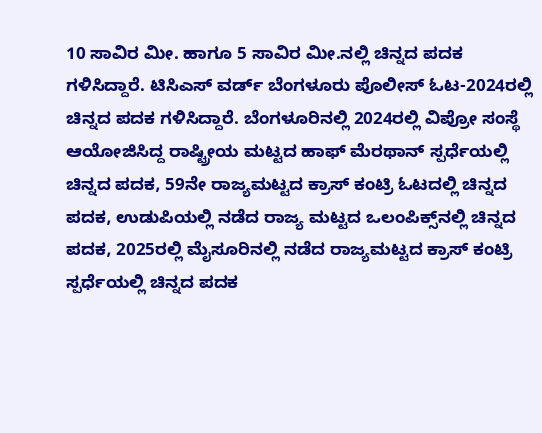10 ಸಾವಿರ ಮೀ. ಹಾಗೂ 5 ಸಾವಿರ ಮೀ.ನಲ್ಲಿ ಚಿನ್ನದ ಪದಕ ಗಳಿಸಿದ್ದಾರೆ. ಟಿಸಿಎಸ್ ವರ್ಡ್ ಬೆಂಗಳೂರು ಪೊಲೀಸ್ ಓಟ-2024ರಲ್ಲಿ ಚಿನ್ನದ ಪದಕ ಗಳಿಸಿದ್ದಾರೆ. ಬೆಂಗಳೂರಿನಲ್ಲಿ 2024ರಲ್ಲಿ ವಿಪ್ರೋ ಸಂಸ್ಥೆ ಆಯೋಜಿಸಿದ್ದ ರಾಷ್ಟ್ರೀಯ ಮಟ್ಟದ ಹಾಫ್ ಮೆರಥಾನ್ ಸ್ಪರ್ಧೆಯಲ್ಲಿ ಚಿನ್ನದ ಪದಕ, 59ನೇ ರಾಜ್ಯಮಟ್ಟದ ಕ್ರಾಸ್ ಕಂಟ್ರಿ ಓಟದಲ್ಲಿ ಚಿನ್ನದ ಪದಕ, ಉಡುಪಿಯಲ್ಲಿ ನಡೆದ ರಾಜ್ಯ ಮಟ್ಟದ ಒಲಂಪಿಕ್ಸ್‌ನಲ್ಲಿ ಚಿನ್ನದ ಪದಕ, 2025ರಲ್ಲಿ ಮೈಸೂರಿನಲ್ಲಿ ನಡೆದ ರಾಜ್ಯಮಟ್ಟದ ಕ್ರಾಸ್ ಕಂಟ್ರಿ ಸ್ಪರ್ಧೆಯಲ್ಲಿ ಚಿನ್ನದ ಪದಕ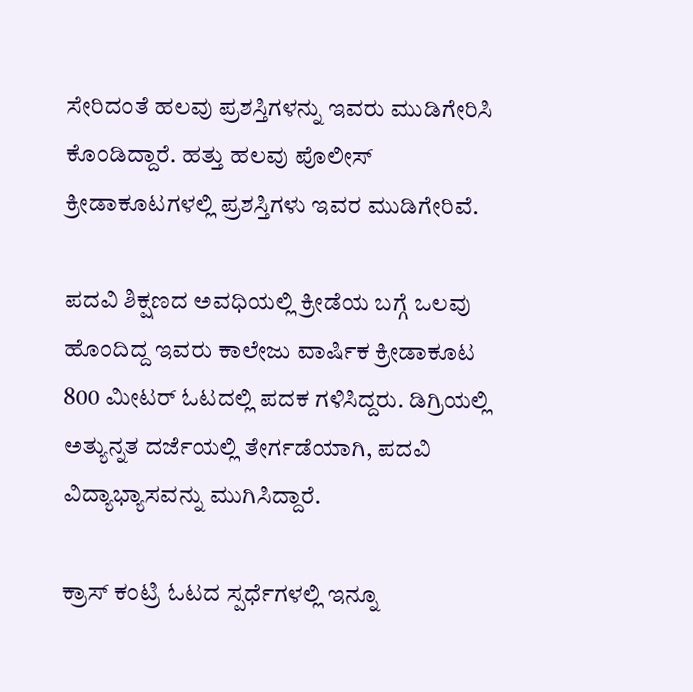ಸೇರಿದಂತೆ ಹಲವು ಪ್ರಶಸ್ತಿಗಳನ್ನು ಇವರು ಮುಡಿಗೇರಿಸಿ ಕೊಂಡಿದ್ದಾರೆ. ಹತ್ತು ಹಲವು ಪೊಲೀಸ್ ಕ್ರೀಡಾಕೂಟಗಳಲ್ಲಿ ಪ್ರಶಸ್ತಿಗಳು ಇವರ ಮುಡಿಗೇರಿವೆ.

ಪದವಿ ಶಿಕ್ಷಣದ ಅವಧಿಯಲ್ಲಿ ಕ್ರೀಡೆಯ ಬಗ್ಗೆ ಒಲವು ಹೊಂದಿದ್ದ ಇವರು ಕಾಲೇಜು ವಾರ್ಷಿಕ ಕ್ರೀಡಾಕೂಟ 800 ಮೀಟರ್ ಓಟದಲ್ಲಿ ಪದಕ ಗಳಿಸಿದ್ದರು. ಡಿಗ್ರಿಯಲ್ಲಿ ಅತ್ಯುನ್ನತ ದರ್ಜೆಯಲ್ಲಿ ತೇರ್ಗಡೆಯಾಗಿ, ಪದವಿ ವಿದ್ಯಾಭ್ಯಾಸವನ್ನು ಮುಗಿಸಿದ್ದಾರೆ.

ಕ್ರಾಸ್ ಕಂಟ್ರಿ ಓಟದ ಸ್ಪರ್ಧೆಗಳಲ್ಲಿ ಇನ್ನೂ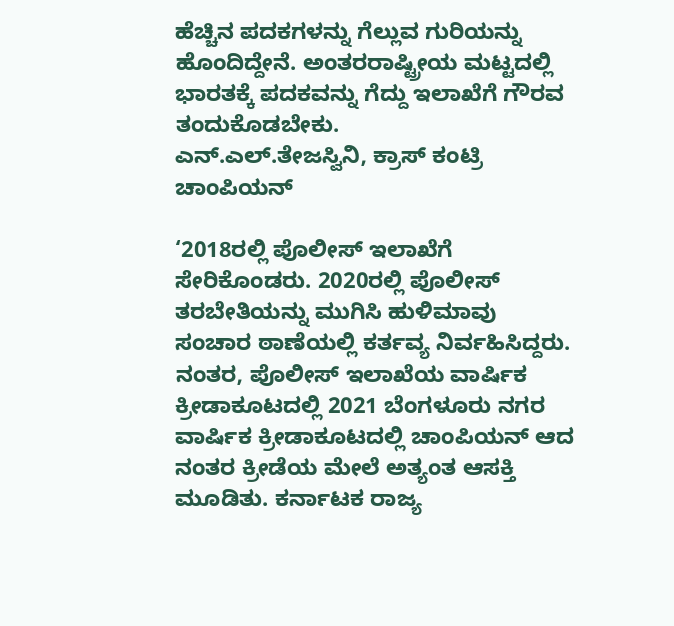ಹೆಚ್ಚಿನ ಪದಕಗಳನ್ನು ಗೆಲ್ಲುವ ಗುರಿಯನ್ನು ಹೊಂದಿದ್ದೇನೆ. ಅಂತರರಾಷ್ಟ್ರೀಯ ಮಟ್ಟದಲ್ಲಿ ಭಾರತಕ್ಕೆ ಪದಕವನ್ನು ಗೆದ್ದು ಇಲಾಖೆಗೆ ಗೌರವ ತಂದುಕೊಡಬೇಕು.
ಎನ್.ಎಲ್.ತೇಜಸ್ವಿನಿ, ಕ್ರಾಸ್ ಕಂಟ್ರಿ ಚಾಂಪಿಯನ್

‘2018ರಲ್ಲಿ ಪೊಲೀಸ್ ಇಲಾಖೆಗೆ ಸೇರಿಕೊಂಡರು. 2020ರಲ್ಲಿ ಪೊಲೀಸ್ ತರಬೇತಿಯನ್ನು ಮುಗಿಸಿ ಹುಳಿಮಾವು ಸಂಚಾರ ಠಾಣೆಯಲ್ಲಿ ಕರ್ತವ್ಯ ನಿರ್ವಹಿಸಿದ್ದರು. ನಂತರ, ಪೊಲೀಸ್ ಇಲಾಖೆಯ ವಾರ್ಷಿಕ ಕ್ರೀಡಾಕೂಟದಲ್ಲಿ 2021 ಬೆಂಗಳೂರು ನಗರ ವಾರ್ಷಿಕ ಕ್ರೀಡಾಕೂಟದಲ್ಲಿ ಚಾಂಪಿಯನ್ ಆದ ನಂತರ ಕ್ರೀಡೆಯ ಮೇಲೆ ಅತ್ಯಂತ ಆಸಕ್ತಿ ಮೂಡಿತು. ಕರ್ನಾಟಕ ರಾಜ್ಯ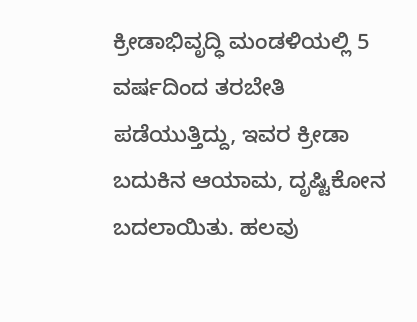ಕ್ರೀಡಾಭಿವೃದ್ಧಿ ಮಂಡಳಿಯಲ್ಲಿ 5 ವರ್ಷದಿಂದ ತರಬೇತಿ ಪಡೆಯುತ್ತಿದ್ದು, ಇವರ ಕ್ರೀಡಾ ಬದುಕಿನ ಆಯಾಮ, ದೃಷ್ಟಿಕೋನ ಬದಲಾಯಿತು. ಹಲವು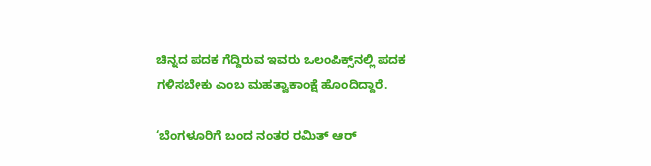ಚಿನ್ನದ ಪದಕ ಗೆದ್ದಿರುವ ಇವರು ಒಲಂಪಿಕ್ಸ್‌ನಲ್ಲಿ ಪದಕ ಗಳಿಸಬೇಕು ಎಂಬ ಮಹತ್ವಾಕಾಂಕ್ಷೆ ಹೊಂದಿದ್ದಾರೆ.

‘ಬೆಂಗಳೂರಿಗೆ ಬಂದ ನಂತರ ರಮಿತ್ ಆರ್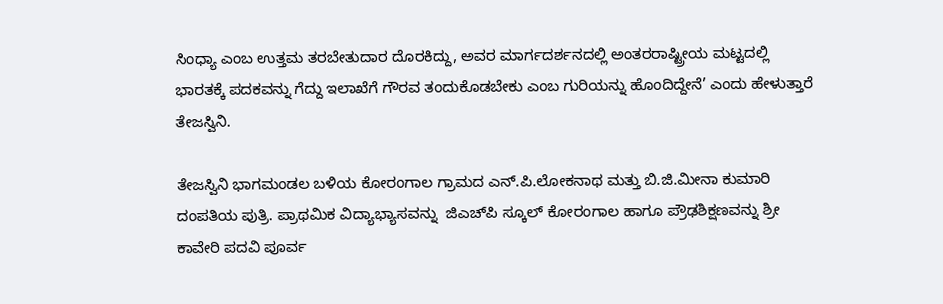ಸಿಂಧ್ಯಾ ಎಂಬ ಉತ್ತಮ ತರಬೇತುದಾರ ದೊರಕಿದ್ದು, ಅವರ ಮಾರ್ಗದರ್ಶನದಲ್ಲಿ ಅಂತರರಾಷ್ಟ್ರೀಯ ಮಟ್ಟದಲ್ಲಿ ಭಾರತಕ್ಕೆ ಪದಕವನ್ನು ಗೆದ್ದು ಇಲಾಖೆಗೆ ಗೌರವ ತಂದುಕೊಡಬೇಕು ಎಂಬ ಗುರಿಯನ್ನು ಹೊಂದಿದ್ದೇನೆ’ ಎಂದು ಹೇಳುತ್ತಾರೆ ತೇಜಸ್ವಿನಿ.

ತೇಜಸ್ವಿನಿ ಭಾಗಮಂಡಲ ಬಳಿಯ ಕೋರಂಗಾಲ ಗ್ರಾಮದ ಎನ್.ಪಿ.ಲೋಕನಾಥ ಮತ್ತು ಬಿ.ಜಿ.ಮೀನಾ ಕುಮಾರಿ  ದಂಪತಿಯ ಪುತ್ರಿ. ಪ್ರಾಥಮಿಕ ವಿದ್ಯಾಭ್ಯಾಸವನ್ನು  ಜಿಎಚ್‌ಪಿ ಸ್ಕೂಲ್ ಕೋರಂಗಾಲ ಹಾಗೂ ಪ್ರೌಢಶಿಕ್ಷಣವನ್ನು ಶ್ರೀ ಕಾವೇರಿ ಪದವಿ ಪೂರ್ವ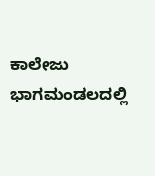ಕಾಲೇಜು ಭಾಗಮಂಡಲದಲ್ಲಿ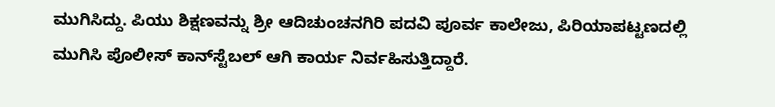ಮುಗಿಸಿದ್ದು. ಪಿಯು ಶಿಕ್ಷಣವನ್ನು ಶ್ರೀ ಆದಿಚುಂಚನಗಿರಿ ಪದವಿ ಪೂರ್ವ ಕಾಲೇಜು, ಪಿರಿಯಾಪಟ್ಟಣದಲ್ಲಿ ಮುಗಿಸಿ ಪೊಲೀಸ್ ಕಾನ್‌ಸ್ಟೆಬಲ್ ಆಗಿ ಕಾರ್ಯ ನಿರ್ವಹಿಸುತ್ತಿದ್ದಾರೆ.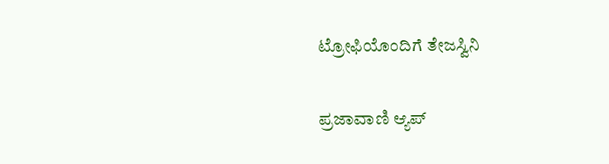ಟ್ರೋಫಿಯೊಂದಿಗೆ ತೇಜಸ್ವಿನಿ

ಪ್ರಜಾವಾಣಿ ಆ್ಯಪ್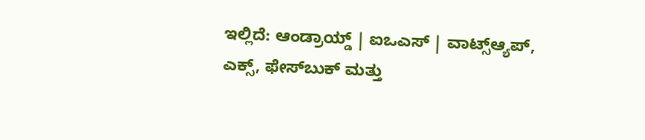ಇಲ್ಲಿದೆ: ಆಂಡ್ರಾಯ್ಡ್ | ಐಒಎಸ್ | ವಾಟ್ಸ್ಆ್ಯಪ್, ಎಕ್ಸ್, ಫೇಸ್‌ಬುಕ್ ಮತ್ತು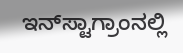ಇನ್‌ಸ್ಟಾಗ್ರಾಂನಲ್ಲಿ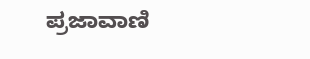ಪ್ರಜಾವಾಣಿ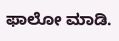ಫಾಲೋ ಮಾಡಿ.